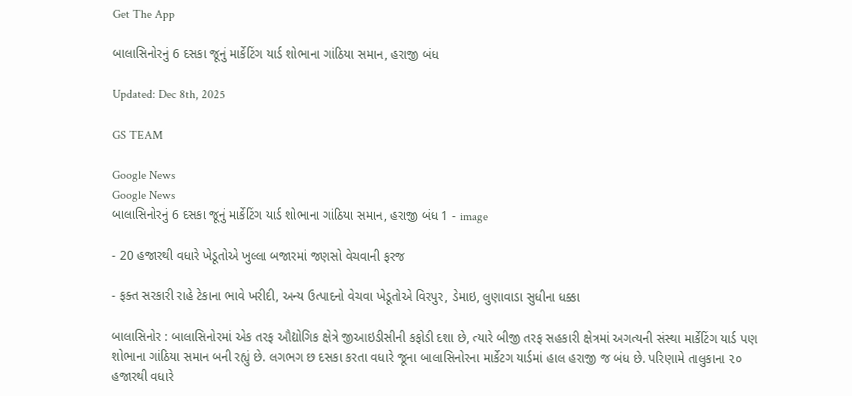Get The App

બાલાસિનોરનું 6 દસકા જૂનું માર્કેટિંગ યાર્ડ શોભાના ગાંઠિયા સમાન, હરાજી બંધ

Updated: Dec 8th, 2025

GS TEAM

Google News
Google News
બાલાસિનોરનું 6 દસકા જૂનું માર્કેટિંગ યાર્ડ શોભાના ગાંઠિયા સમાન, હરાજી બંધ 1 - image

- 20 હજારથી વધારે ખેડૂતોએ ખુલ્લા બજારમાં જણસો વેચવાની ફરજ

- ફક્ત સરકારી રાહે ટેકાના ભાવે ખરીદી, અન્ય ઉત્પાદનો વેચવા ખેડૂતોએ વિરપુર, ડેમાઇ, લુણાવાડા સુધીના ધક્કા

બાલાસિનોર : બાલાસિનોરમાં એક તરફ ઔદ્યોગિક ક્ષેત્રે જીઆઇડીસીની કફોડી દશા છે, ત્યારે બીજી તરફ સહકારી ક્ષેત્રમાં અગત્યની સંસ્થા માર્કેટિંગ યાર્ડ પણ શોભાના ગાંઠિયા સમાન બની રહ્યું છે. લગભગ છ દસકા કરતા વધારે જૂના બાલાસિનોરના માર્કેટગ યાર્ડમાં હાલ હરાજી જ બંધ છે. પરિણામે તાલુકાના ૨૦ હજારથી વધારે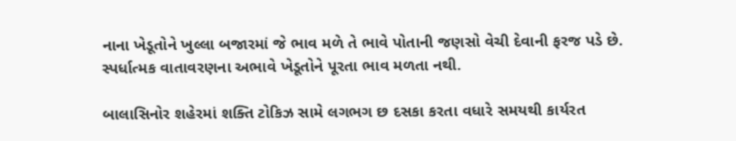નાના ખેડૂતોને ખુલ્લા બજારમાં જે ભાવ મળે તે ભાવે પોતાની જણસો વેચી દેવાની ફરજ પડે છે. સ્પર્ધાત્મક વાતાવરણના અભાવે ખેડૂતોને પૂરતા ભાવ મળતા નથી.

બાલાસિનોર શહેરમાં શક્તિ ટોકિઝ સામે લગભગ છ દસકા કરતા વધારે સમયથી કાર્યરત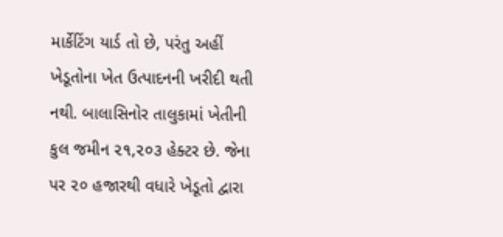માર્કેટિંગ યાર્ડ તો છે, પરંતુ અહીં ખેડૂતોના ખેત ઉત્પાદનની ખરીદી થતી નથી. બાલાસિનોર તાલુકામાં ખેતીની કુલ જમીન ૨૧,૨૦૩ હેક્ટર છે. જેના પર ૨૦ હજારથી વધારે ખેડૂતો દ્વારા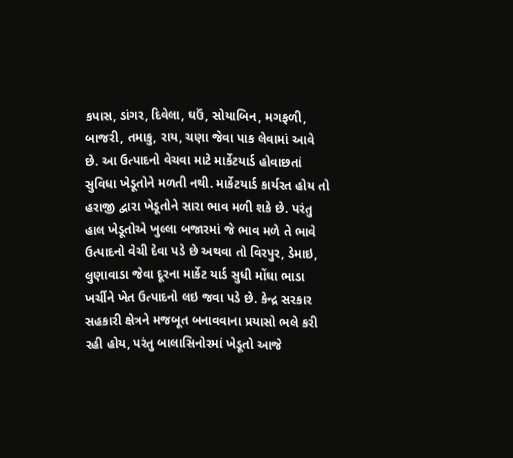કપાસ, ડાંગર, દિવેલા, ઘઉં, સોયાબિન, મગફળી, બાજરી, તમાકુ, રાય, ચણા જેવા પાક લેવામાં આવે છે. આ ઉત્પાદનો વેચવા માટે માર્કેટયાર્ડ હોવાછતાં સુવિધા ખેડૂતોને મળતી નથી. માર્કેટયાર્ડ કાર્યરત હોય તો હરાજી દ્વારા ખેડૂતોને સારા ભાવ મળી શકે છે. પરંતુ હાલ ખેડૂતોએ ખુલ્લા બજારમાં જે ભાવ મળે તે ભાવે ઉત્પાદનો વેચી દેવા પડે છે અથવા તો વિરપુર, ડેમાઇ, લુણાવાડા જેવા દૂરના માર્કેટ યાર્ડ સુધી મોંઘા ભાડા ખર્ચીને ખેત ઉત્પાદનો લઇ જવા પડે છે. કેન્દ્ર સરકાર સહકારી ક્ષેત્રને મજબૂત બનાવવાના પ્રયાસો ભલે કરી રહી હોય, પરંતુ બાલાસિનોરમાં ખેડૂતો આજે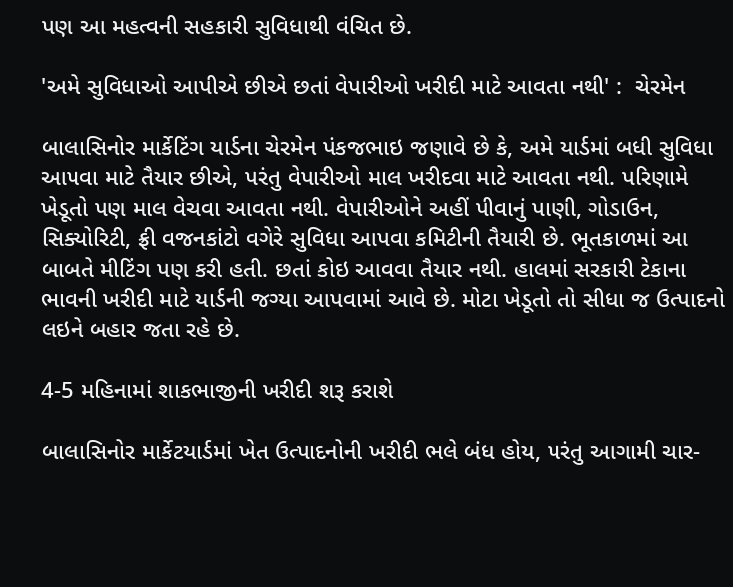પણ આ મહત્વની સહકારી સુવિધાથી વંચિત છે.

'અમે સુવિધાઓ આપીએ છીએ છતાં વેપારીઓ ખરીદી માટે આવતા નથી' :  ચેરમેન

બાલાસિનોર માર્કેટિંગ યાર્ડના ચેરમેન પંકજભાઇ જણાવે છે કે, અમે યાર્ડમાં બધી સુવિધા આ૫વા માટે તૈયાર છીએ, પરંતુ વેપારીઓ માલ ખરીદવા માટે આવતા નથી. પરિણામે ખેડૂતો પણ માલ વેચવા આવતા નથી. વેપારીઓને અહીં પીવાનું પાણી, ગોડાઉન, સિક્યોરિટી, ફ્રી વજનકાંટો વગેરે સુવિધા આપવા કમિટીની તૈયારી છે. ભૂતકાળમાં આ બાબતે મીટિંગ પણ કરી હતી. છતાં કોઇ આવવા તૈયાર નથી. હાલમાં સરકારી ટેકાના ભાવની ખરીદી માટે યાર્ડની જગ્યા આપવામાં આવે છે. મોટા ખેડૂતો તો સીધા જ ઉત્પાદનો લઇને બહાર જતા રહે છે.

4-5 મહિનામાં શાકભાજીની ખરીદી શરૂ કરાશે

બાલાસિનોર માર્કેટયાર્ડમાં ખેત ઉત્પાદનોની ખરીદી ભલે બંધ હોય, ૫રંતુ આગામી ચાર-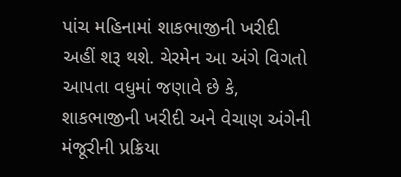પાંચ મહિનામાં શાકભાજીની ખરીદી અહીં શરૂ થશે. ચેરમેન આ અંગે વિગતો આપતા વધુમાં જણાવે છે કે, શાકભાજીની ખરીદી અને વેચાણ અંગેની મંજૂરીની પ્રક્રિયા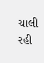ચાલી રહી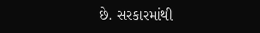છે. સરકારમાંથી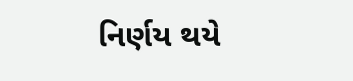નિર્ણય થયે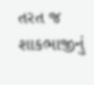તરત જ શાકભાજીનું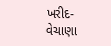ખરીદ-વેચાણા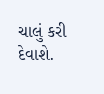ચાલું કરી દેવાશે.